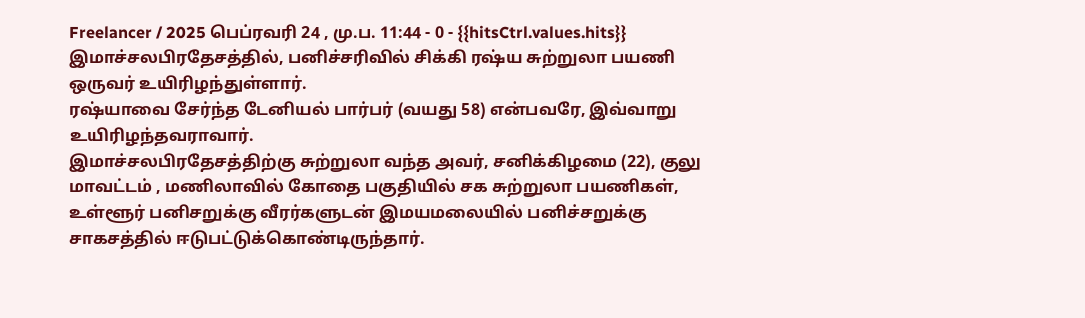Freelancer / 2025 பெப்ரவரி 24 , மு.ப. 11:44 - 0 - {{hitsCtrl.values.hits}}
இமாச்சலபிரதேசத்தில், பனிச்சரிவில் சிக்கி ரஷ்ய சுற்றுலா பயணி ஒருவர் உயிரிழந்துள்ளார்.
ரஷ்யாவை சேர்ந்த டேனியல் பார்பர் (வயது 58) என்பவரே, இவ்வாறு உயிரிழந்தவராவார்.
இமாச்சலபிரதேசத்திற்கு சுற்றுலா வந்த அவர், சனிக்கிழமை (22), குலு மாவட்டம் , மணிலாவில் கோதை பகுதியில் சக சுற்றுலா பயணிகள், உள்ளூர் பனிசறுக்கு வீரர்களுடன் இமயமலையில் பனிச்சறுக்கு சாகசத்தில் ஈடுபட்டுக்கொண்டிருந்தார்.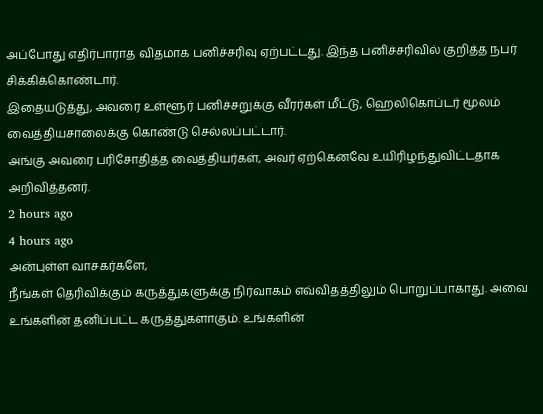அப்போது எதிர்பாராத விதமாக பனிச்சரிவு ஏற்பட்டது. இந்த பனிச்சரிவில் குறித்த நபர் சிக்கிக்கொண்டார்.
இதையடுத்து, அவரை உள்ளூர் பனிச்சறுக்கு வீரர்கள் மீட்டு, ஹெலிகொப்டர் மூலம் வைத்தியசாலைக்கு கொண்டு செல்லப்பட்டார்.
அங்கு அவரை பரிசோதித்த வைத்தியர்கள், அவர் ஏற்கெனவே உயிரிழந்துவிட்டதாக அறிவித்தனர்.
2 hours ago
4 hours ago
அன்புள்ள வாசகர்களே,
நீங்கள் தெரிவிக்கும் கருத்துகளுக்கு நிர்வாகம் எவ்விதத்திலும் பொறுப்பாகாது. அவை உங்களின் தனிப்பட்ட கருத்துகளாகும். உங்களின்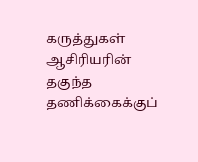கருத்துகள் ஆசிரியரின் தகுந்த தணிக்கைக்குப்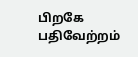பிறகே பதிவேற்றம்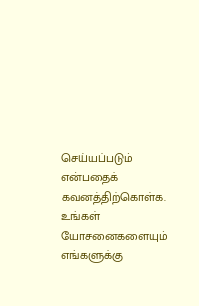செய்யப்படும் என்பதைக் கவனத்திற்கொள்க. உங்கள் யோசனைகளையும் எங்களுக்கு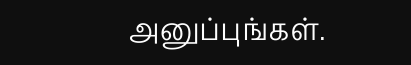அனுப்புங்கள்.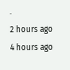.
2 hours ago
4 hours ago